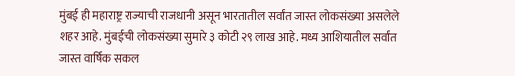मुंबई ही महाराष्ट्र राज्याची राजधानी असून भारतातील सर्वांत जास्त लोकसंख्या असलेले शहर आहे. मुंबईची लोकसंख्या सुमारे ३ कोटी २९ लाख आहे. मध्य आशियातील सर्वांत जास्त वार्षिक सकल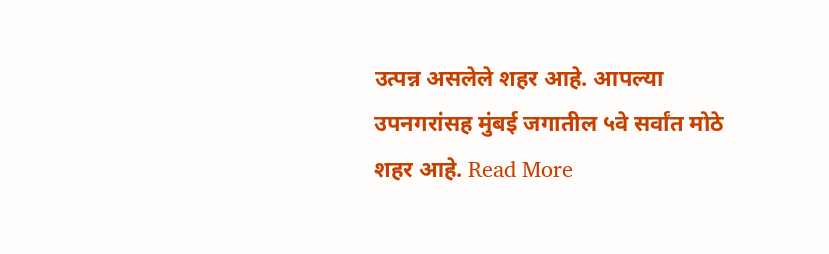उत्पन्न असलेले शहर आहे. आपल्या उपनगरांसह मुंबई जगातील ५वे सर्वांत मोठे शहर आहे. Read More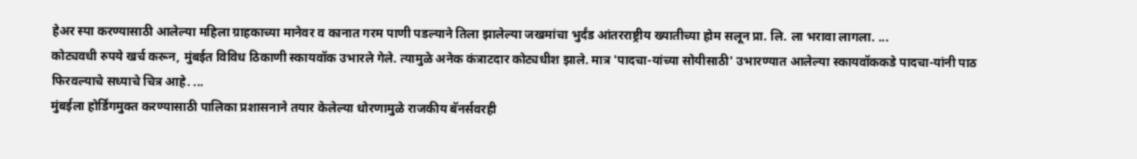हेअर स्पा करण्यासाठी आलेल्या महिला ग्राहकाच्या मानेवर व कानात गरम पाणी पडल्याने तिला झालेल्या जखमांचा भुर्दंड आंतरराष्ट्रीय ख्यातीच्या होम सलून प्रा. लि. ला भरावा लागला. ...
कोट्यवधी रुपये खर्च करून, मुंबईत विविध ठिकाणी स्कायवॉक उभारले गेले. त्यामुळे अनेक कंत्राटदार कोट्यधीश झाले. मात्र 'पादचा-यांच्या सोयीसाठी' उभारण्यात आलेल्या स्कायवॉककडे पादचा-यांनी पाठ फिरवल्याचे सध्याचे चित्र आहे. ...
मुंबईला होर्डिंगमुक्त करण्यासाठी पालिका प्रशासनाने तयार केलेल्या धोरणामुळे राजकीय बॅनर्सवरही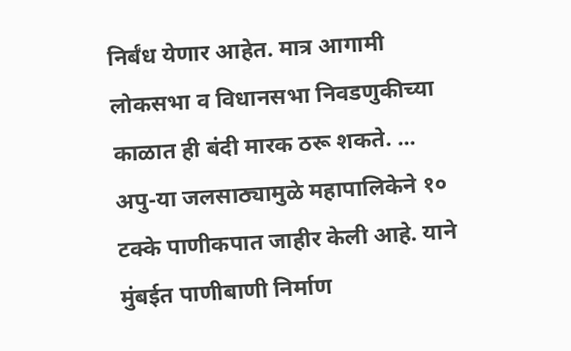निर्बंध येणार आहेत. मात्र आगामी लोकसभा व विधानसभा निवडणुकीच्या काळात ही बंदी मारक ठरू शकते. ...
अपु-या जलसाठ्यामुळे महापालिकेने १० टक्के पाणीकपात जाहीर केली आहे. याने मुंबईत पाणीबाणी निर्माण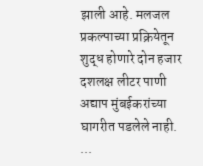झाली आहे. मलजल प्रकल्पाच्या प्रक्रियेतून शुद्ध होणारे दोन हजार दशलक्ष लीटर पाणी अद्याप मुंबईकरांच्या घागरीत पडलेले नाही. ...